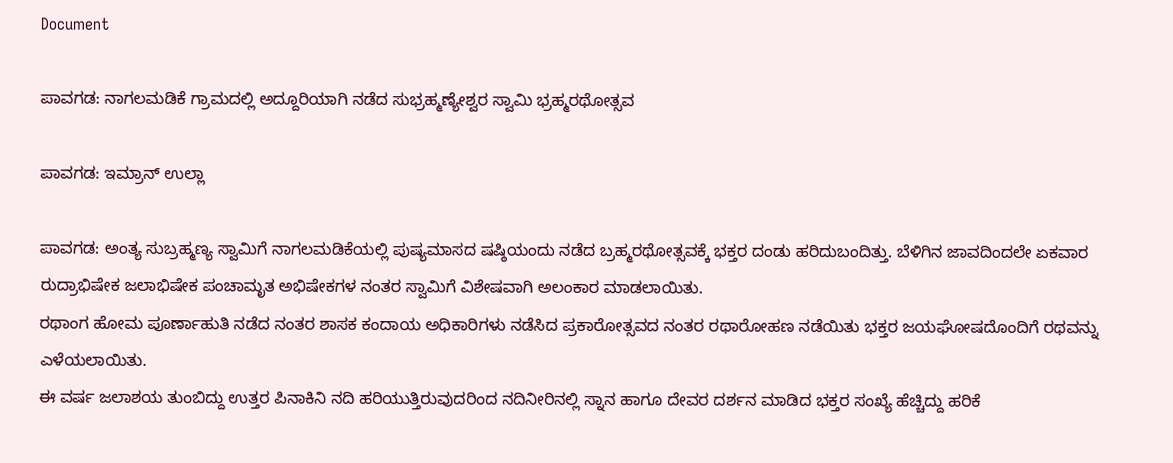Document

ಪಾವಗಡ: ನಾಗಲಮಡಿಕೆ ಗ್ರಾಮದಲ್ಲಿ ಅದ್ದೂರಿಯಾಗಿ ನಡೆದ ಸುಭ್ರಹ್ಮಣ್ಯೇಶ್ವರ ಸ್ವಾಮಿ ಭ್ರಹ್ಮರಥೋತ್ಸವ

ಪಾವಗಡ: ಇಮ್ರಾನ್ ಉಲ್ಲಾ

ಪಾವಗಡ: ಅಂತ್ಯ ಸುಬ್ರಹ್ಮಣ್ಯ ಸ್ವಾಮಿಗೆ ನಾಗಲಮಡಿಕೆಯಲ್ಲಿ ಪುಷ್ಯಮಾಸದ ಷಷ್ಠಿಯಂದು ನಡೆದ ಬ್ರಹ್ಮರಥೋತ್ಸವಕ್ಕೆ ಭಕ್ತರ ದಂಡು ಹರಿದುಬಂದಿತ್ತು. ಬೆಳಿಗಿನ ಜಾವದಿಂದಲೇ ಏಕವಾರ ರುದ್ರಾಭಿಷೇಕ ಜಲಾಭಿಷೇಕ ಪಂಚಾಮೃತ ಅಭಿಷೇಕಗಳ ನಂತರ ಸ್ವಾಮಿಗೆ ವಿಶೇಷವಾಗಿ ಅಲಂಕಾರ ಮಾಡಲಾಯಿತು.
ರಥಾಂಗ ಹೋಮ ಪೂರ್ಣಾಹುತಿ ನಡೆದ ನಂತರ ಶಾಸಕ ಕಂದಾಯ ಅಧಿಕಾರಿಗಳು ನಡೆಸಿದ ಪ್ರಕಾರೋತ್ಸವದ ನಂತರ ರಥಾರೋಹಣ ನಡೆಯಿತು ಭಕ್ತರ ಜಯಘೋಷದೊಂದಿಗೆ ರಥವನ್ನು ಎಳೆಯಲಾಯಿತು.
ಈ ವರ್ಷ ಜಲಾಶಯ ತುಂಬಿದ್ದು ಉತ್ತರ ಪಿನಾಕಿನಿ ನದಿ ಹರಿಯುತ್ತಿರುವುದರಿಂದ ನದಿನೀರಿನಲ್ಲಿ ಸ್ನಾನ ಹಾಗೂ ದೇವರ ದರ್ಶನ ಮಾಡಿದ ಭಕ್ತರ ಸಂಖ್ಯೆ ಹೆಚ್ಚಿದ್ದು ಹರಿಕೆ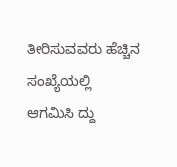ತೀರಿಸುವವರು ಹೆಚ್ಚಿನ ಸಂಖ್ಯೆಯಲ್ಲಿ ಆಗಮಿಸಿ ದ್ದು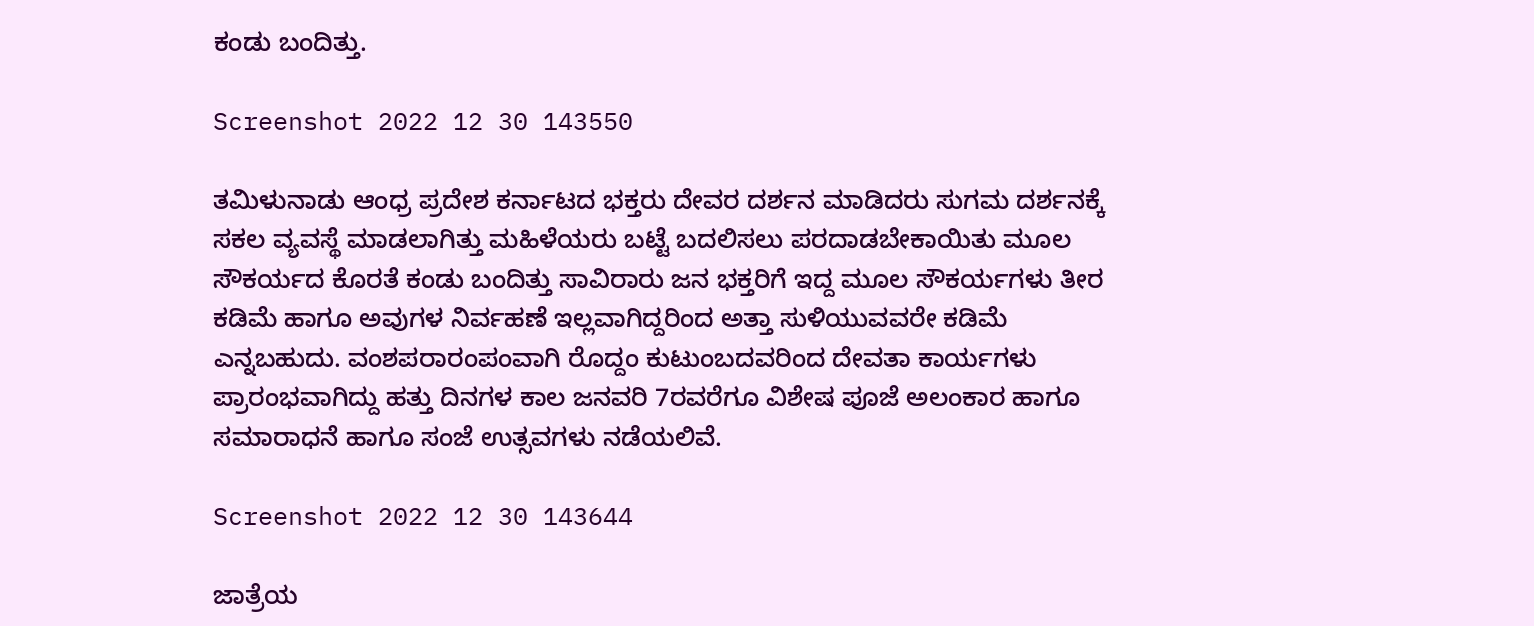ಕಂಡು ಬಂದಿತ್ತು.

Screenshot 2022 12 30 143550

ತಮಿಳುನಾಡು ಆಂಧ್ರ ಪ್ರದೇಶ ಕರ್ನಾಟದ ಭಕ್ತರು ದೇವರ ದರ್ಶನ ಮಾಡಿದರು ಸುಗಮ ದರ್ಶನಕ್ಕೆ ಸಕಲ ವ್ಯವಸ್ಥೆ ಮಾಡಲಾಗಿತ್ತು ಮಹಿಳೆಯರು ಬಟ್ಟೆ ಬದಲಿಸಲು ಪರದಾಡಬೇಕಾಯಿತು ಮೂಲ ಸೌಕರ್ಯದ ಕೊರತೆ ಕಂಡು ಬಂದಿತ್ತು ಸಾವಿರಾರು ಜನ ಭಕ್ತರಿಗೆ ಇದ್ದ ಮೂಲ ಸೌಕರ್ಯಗಳು ತೀರ ಕಡಿಮೆ ಹಾಗೂ ಅವುಗಳ ನಿರ್ವಹಣೆ ಇಲ್ಲವಾಗಿದ್ದರಿಂದ ಅತ್ತಾ ಸುಳಿಯುವವರೇ ಕಡಿಮೆ ಎನ್ನಬಹುದು. ವಂಶಪರಾರಂಪಂವಾಗಿ ರೊದ್ದಂ ಕುಟುಂಬದವರಿಂದ ದೇವತಾ ಕಾರ್ಯಗಳು ಪ್ರಾರಂಭವಾಗಿದ್ದು ಹತ್ತು ದಿನಗಳ ಕಾಲ ಜನವರಿ 7ರವರೆಗೂ ವಿಶೇಷ ಪೂಜೆ ಅಲಂಕಾರ ಹಾಗೂ ಸಮಾರಾಧನೆ ಹಾಗೂ ಸಂಜೆ ಉತ್ಸವಗಳು ನಡೆಯಲಿವೆ.

Screenshot 2022 12 30 143644

ಜಾತ್ರೆಯ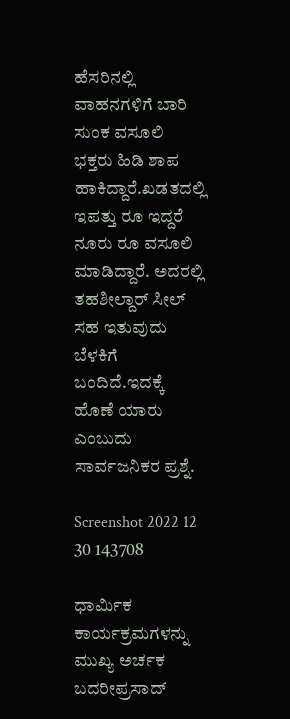ಹೆಸರಿನಲ್ಲಿ ವಾಹನಗಳಿಗೆ ಬಾರಿ ಸುಂಕ ವಸೂಲಿ ಭಕ್ತರು ಹಿಡಿ ಶಾಪ ಹಾಕಿದ್ದಾರೆ.ಖಡತದಲ್ಲಿ ಇಪತ್ತು ರೂ ಇದ್ದರೆ ನೂರು ರೂ ವಸೂಲಿ ಮಾಡಿದ್ದಾರೆ. ಅದರಲ್ಲಿ ತಹಶೀಲ್ದಾರ್ ಸೀಲ್ ಸಹ ಇತುವುದು ಬೆಳಕಿಗೆ ಬಂದಿದೆ.ಇದಕ್ಕೆ ಹೊಣೆ ಯಾರು ಎಂಬುದು ಸಾರ್ವಜನಿಕರ ಪ್ರಶ್ನೆ.

Screenshot 2022 12 30 143708

ಧಾರ್ಮಿಕ ಕಾರ್ಯಕ್ರಮಗಳನ್ನು ಮುಖ್ಯ ಅರ್ಚಕ ಬದರೀಪ್ರಸಾದ್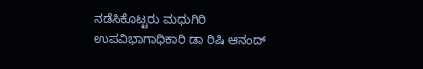ನಡೆಸಿಕೊಟ್ಟರು ಮಧುಗಿರಿ ಉಪವಿಭಾಗಾಧಿಕಾರಿ ಡಾ ರಿಷಿ ಆನಂದ್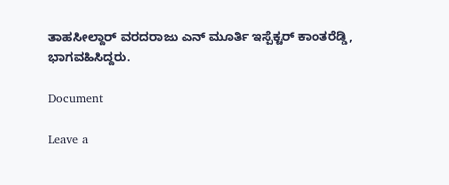ತಾಹಸೀಲ್ದಾರ್ ವರದರಾಜು ಎನ್ ಮೂರ್ತಿ ಇಸ್ಪೆಕ್ಟರ್ ಕಾಂತರೆಡ್ಡಿ, ಭಾಗವಹಿಸಿದ್ದರು.

Document

Leave a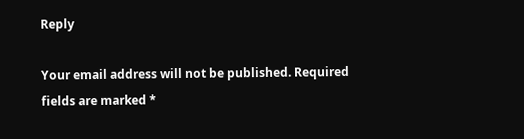Reply

Your email address will not be published. Required fields are marked *